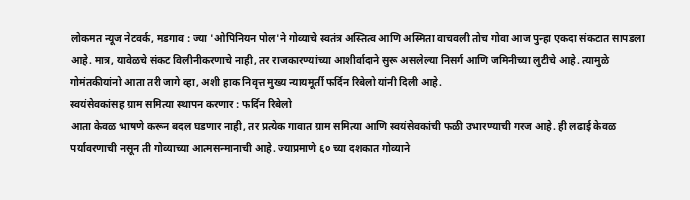लोकमत न्यूज नेटवर्क, मडगाव : ज्या 'ओपिनियन पोल'ने गोव्याचे स्वतंत्र अस्तित्व आणि अस्मिता वाचवली तोच गोवा आज पुन्हा एकदा संकटात सापडला आहे. मात्र, यावेळचे संकट विलीनीकरणाचे नाही, तर राजकारण्यांच्या आशीर्वादाने सुरू असलेल्या निसर्ग आणि जमिनीच्या लुटीचे आहे. त्यामुळे गोमंतकीयांनो आता तरी जागे व्हा, अशी हाक निवृत्त मुख्य न्यायमूर्ती फर्दिन रिबेलो यांनी दिली आहे.
स्वयंसेवकांसह ग्राम समित्या स्थापन करणार : फर्दिन रिबेलो
आता केवळ भाषणे करून बदल घडणार नाही, तर प्रत्येक गावात ग्राम समित्या आणि स्वयंसेवकांची फळी उभारण्याची गरज आहे. ही लढाई केवळ पर्यावरणाची नसून ती गोव्याच्या आत्मसन्मानाची आहे. ज्याप्रमाणे ६० च्या दशकात गोव्याने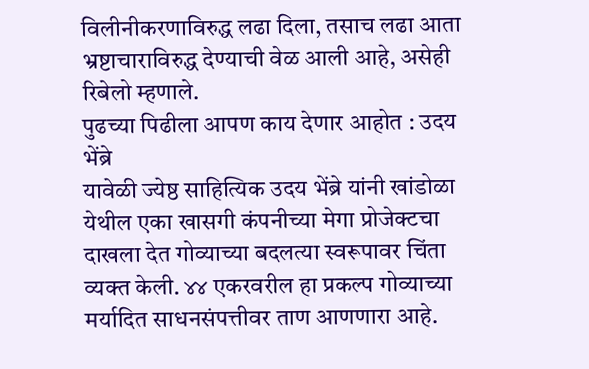विलीनीकरणाविरुद्ध लढा दिला, तसाच लढा आता भ्रष्टाचाराविरुद्ध देण्याची वेळ आली आहे, असेही रिबेलो म्हणाले.
पुढच्या पिढीला आपण काय देणार आहोत : उदय भेंब्रे
यावेळी ज्येष्ठ साहित्यिक उदय भेंब्रे यांनी खांडोळा येथील एका खासगी कंपनीच्या मेगा प्रोजेक्टचा दाखला देत गोव्याच्या बदलत्या स्वरूपावर चिंता व्यक्त केली. ४४ एकरवरील हा प्रकल्प गोव्याच्या मर्यादित साधनसंपत्तीवर ताण आणणारा आहे.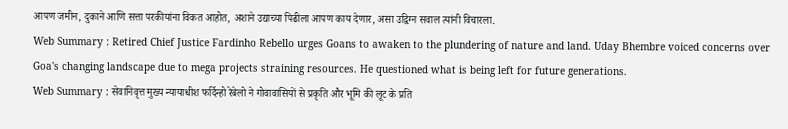आपण जमीन, दुकाने आणि सत्ता परकीयांना विकत आहोत, अशाने उद्याच्या पिढीला आपण काय देणार, असा उद्विग्न सवाल त्यांनी विचारला.
Web Summary : Retired Chief Justice Fardinho Rebello urges Goans to awaken to the plundering of nature and land. Uday Bhembre voiced concerns over Goa's changing landscape due to mega projects straining resources. He questioned what is being left for future generations.
Web Summary : सेवानिवृत्त मुख्य न्यायाधीश फर्दिन्हो रेबेलो ने गोवावासियों से प्रकृति और भूमि की लूट के प्रति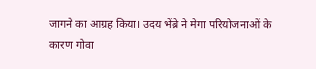जागने का आग्रह किया। उदय भेंब्रे ने मेगा परियोजनाओं के कारण गोवा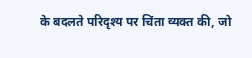के बदलते परिदृश्य पर चिंता व्यक्त की, जो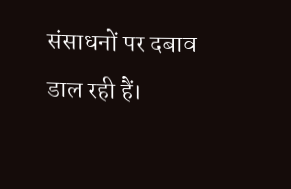संसाधनों पर दबाव डाल रही हैं।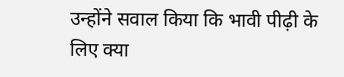उन्होंने सवाल किया कि भावी पीढ़ी के लिए क्या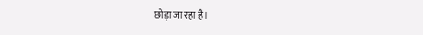छोड़ा जा रहा है।